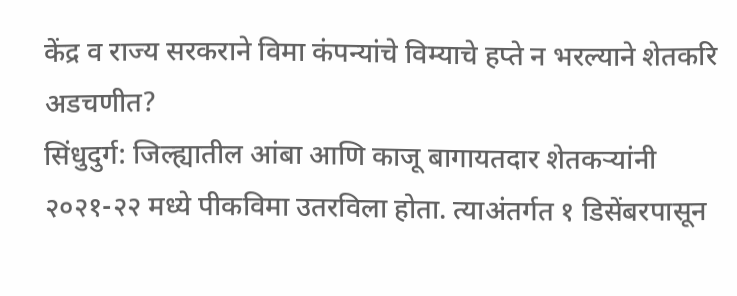केंद्र व राज्य सरकराने विमा कंपन्यांचे विम्याचे हप्ते न भरल्याने शेतकरि अडचणीत?
सिंधुदुर्ग: जिल्ह्यातील आंबा आणि काजू बागायतदार शेतकऱ्यांनी २०२१-२२ मध्ये पीकविमा उतरविला होता. त्याअंतर्गत १ डिसेंबरपासून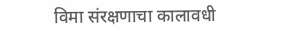विमा संरक्षणाचा कालावधी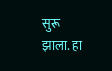सुरू झाला. हा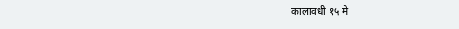कालावधी १५ मे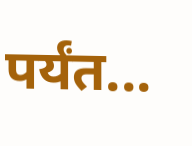पर्यंत...